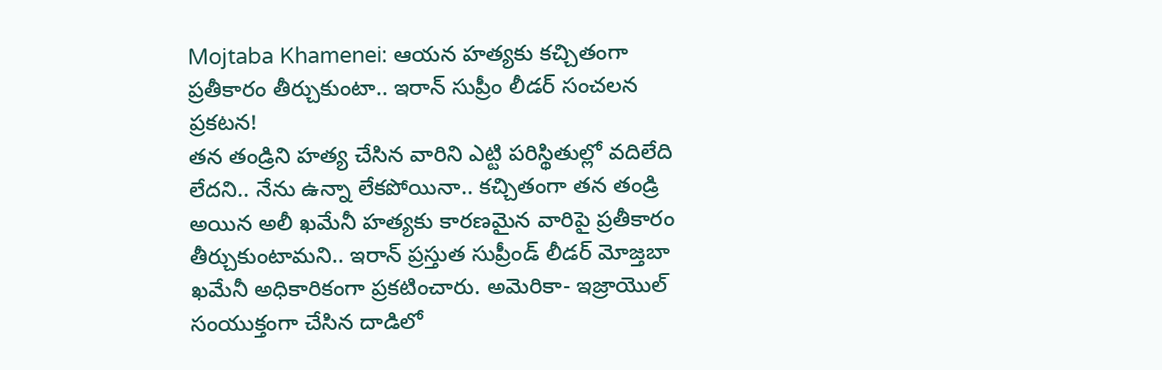Mojtaba Khamenei: ఆయన హత్యకు కచ్చితంగా ప్రతీకారం తీర్చుకుంటా.. ఇరాన్ సుప్రీం లీడర్ సంచలన ప్రకటన!
తన తండ్రిని హత్య చేసిన వారిని ఎట్టి పరిస్థితుల్లో వదిలేది లేదని.. నేను ఉన్నా లేకపోయినా.. కచ్చితంగా తన తండ్రి అయిన అలీ ఖమేనీ హత్యకు కారణమైన వారిపై ప్రతీకారం తీర్చుకుంటామని.. ఇరాన్ ప్రస్తుత సుప్రీండ్ లీడర్ మోజ్తబా ఖమేనీ అధికారికంగా ప్రకటించారు. అమెరికా- ఇజ్రాయొల్ సంయుక్తంగా చేసిన దాడిలో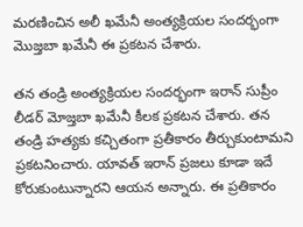మరణించిన అలీ ఖమేనీ అంత్యక్రియల సందర్భంగా మొజ్తబా ఖమేనీ ఈ ప్రకటన చేశారు.

తన తండ్రి అంత్యక్రియల సందర్భంగా ఇరాన్ సుప్రీం లీడర్ మోజ్తబా ఖమేనీ కీలక ప్రకటన చేశారు. తన తండ్రి హత్యకు కచ్చితంగా ప్రతీకారం తీర్చుకుంటామని ప్రకటనించారు. యావత్ ఇరాన్ ప్రజలు కూడా ఇదే కోరుకుంటున్నారని ఆయన అన్నారు. ఈ ప్రతికారం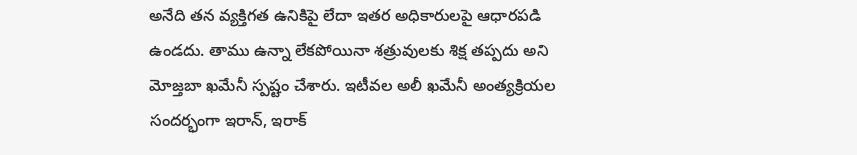అనేది తన వ్యక్తిగత ఉనికిపై లేదా ఇతర అధికారులపై ఆధారపడి ఉండదు. తాము ఉన్నా లేకపోయినా శత్రువులకు శిక్ష తప్పదు అని మోజ్తబా ఖమేనీ స్పష్టం చేశారు. ఇటీవల అలీ ఖమేనీ అంత్యక్రియల సందర్భంగా ఇరాన్, ఇరాక్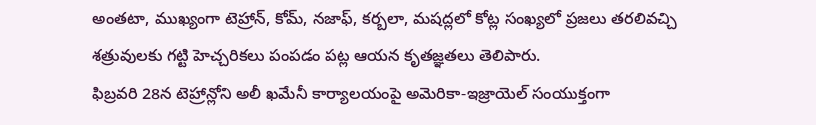అంతటా, ముఖ్యంగా టెహ్రాన్, కోమ్, నజాఫ్, కర్బలా, మషద్లలో కోట్ల సంఖ్యలో ప్రజలు తరలివచ్చి శత్రువులకు గట్టి హెచ్చరికలు పంపడం పట్ల ఆయన కృతజ్ఞతలు తెలిపారు.
ఫిబ్రవరి 28న టెహ్రాన్లోని అలీ ఖమేనీ కార్యాలయంపై అమెరికా-ఇజ్రాయెల్ సంయుక్తంగా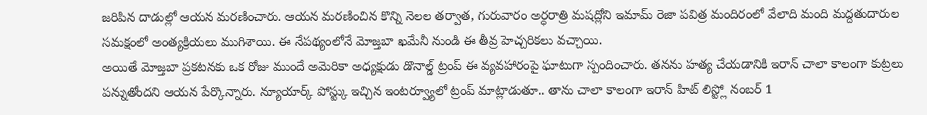జరిపిన దాడుల్లో ఆయన మరణించారు. ఆయన మరణించిన కొన్ని నెలల తర్వాత, గురువారం అర్ధరాత్రి మషద్లోని ఇమామ్ రెజా పవిత్ర మందిరంలో వేలాది మంది మద్దతుదారుల సమక్షంలో అంత్యక్రియలు ముగిశాయి. ఈ నేపథ్యంలోనే మోజ్తబా ఖమేనీ నుండి ఈ తీవ్ర హెచ్చరికలు వచ్చాయి.
అయితే మోజ్తబా ప్రకటనకు ఒక రోజు ముందే అమెరికా అధ్యక్షుడు డొనాల్డ్ ట్రంప్ ఈ వ్యవహారంపై ఘాటుగా స్పందించారు. తనను హత్య చేయడానికి ఇరాన్ చాలా కాలంగా కుట్రలు పన్నుతోందని ఆయన పేర్కొన్నారు. న్యూయార్క్ పోస్ట్కు ఇచ్చిన ఇంటర్వ్యూలో ట్రంప్ మాట్లాడుతూ.. తాను చాలా కాలంగా ఇరాన్ హిట్ లిస్ట్లో నంబర్ 1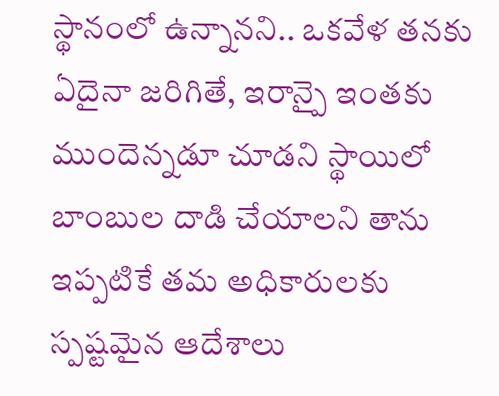స్థానంలో ఉన్నానని.. ఒకవేళ తనకు ఏదైనా జరిగితే, ఇరాన్పై ఇంతకు ముందెన్నడూ చూడని స్థాయిలో బాంబుల దాడి చేయాలని తాను ఇప్పటికే తమ అధికారులకు స్పష్టమైన ఆదేశాలు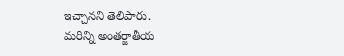ఇచ్చానని తెలిపారు.
మరిన్ని అంతర్జాతీయ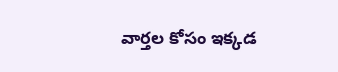వార్తల కోసం ఇక్కడ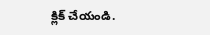క్లిక్ చేయండి.